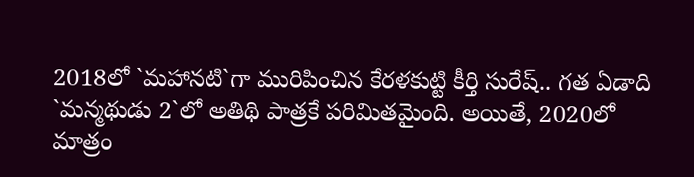2018లో `మహానటి`గా మురిపించిన కేరళకుట్టి కీర్తి సురేష్.. గత ఏడాది `మన్మథుడు 2`లో అతిథి పాత్రకే పరిమితమైంది. అయితే, 2020లో మాత్రం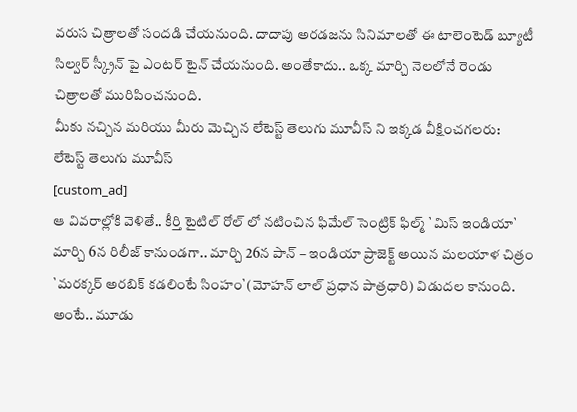వరుస చిత్రాలతో సందడి చేయనుంది. దాదాపు అరడజను సినిమాలతో ఈ టాలెంటెడ్ బ్యూటీ సిల్వర్ స్క్రీన్ పై ఎంటర్ టైన్ చేయనుంది. అంతేకాదు.. ఒక్క మార్చి నెలలోనే రెండు చిత్రాలతో మురిపించనుంది.
మీకు నచ్చిన మరియు మీరు మెచ్చిన లేటెస్ట్ తెలుగు మూవీస్ ని ఇక్కడ వీక్షించగలరు:
లేటెస్ట్ తెలుగు మూవీస్
[custom_ad]
ఆ వివరాల్లోకి వెళితే.. కీర్తి టైటిల్ రోల్ లో నటించిన ఫిమేల్ సెంట్రిక్ ఫిల్మ్ `మిస్ ఇండియా` మార్చి 6న రిలీజ్ కానుండగా.. మార్చి 26న పాన్ – ఇండియా ప్రాజెక్ట్ అయిన మలయాళ చిత్రం `మరక్కర్ అరబిక్ కడలింటే సింహం`(మోహన్ లాల్ ప్రధాన పాత్రధారి) విడుదల కానుంది. అంటే.. మూడు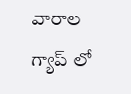వారాల గ్యాప్ లో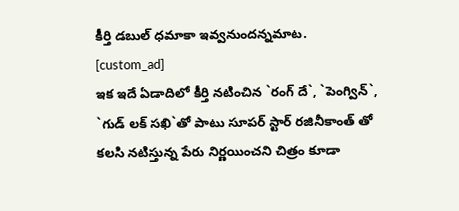కీర్తి డబుల్ ధమాకా ఇవ్వనుందన్నమాట.
[custom_ad]
ఇక ఇదే ఏడాదిలో కీర్తి నటించిన `రంగ్ దే`, `పెంగ్విన్`, `గుడ్ లక్ సఖి`తో పాటు సూపర్ స్టార్ రజినీకాంత్ తో కలసి నటిస్తున్న పేరు నిర్ణయించని చిత్రం కూడా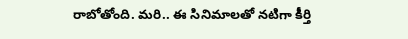రాబోతోంది. మరి.. ఈ సినిమాలతో నటిగా కీర్తి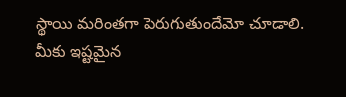స్థాయి మరింతగా పెరుగుతుందేమో చూడాలి.
మీకు ఇష్టమైన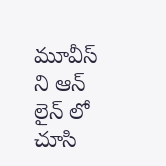మూవీస్ ని ఆన్ లైన్ లో చూసి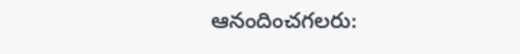ఆనందించగలరు: